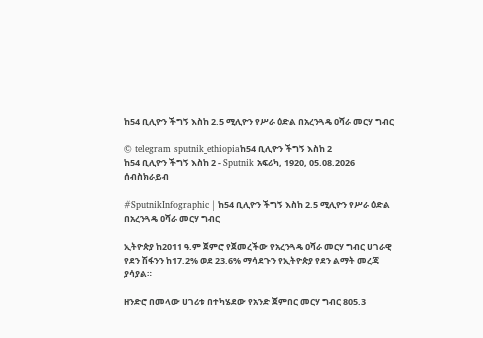ከ54 ቢሊዮን ችግኝ እስከ 2.5 ሚሊዮን የሥራ ዕድል በአረንጓዴ ዐሻራ መርሃ ግብር

© telegram sputnik_ethiopiaከ54 ቢሊዮን ችግኝ እስከ 2
ከ54 ቢሊዮን ችግኝ እስከ 2 - Sputnik አፍሪካ, 1920, 05.08.2026
ሰብስክራይብ

#SputnikInfographic | ከ54 ቢሊዮን ችግኝ እስከ 2.5 ሚሊዮን የሥራ ዕድል በአረንጓዴ ዐሻራ መርሃ ግብር

ኢትዮጵያ ከ2011 ዓ.ም ጀምሮ የጀመረችው የአረንጓዴ ዐሻራ መርሃ ግብር ሀገራዊ የደን ሽፋንን ከ17.2% ወደ 23.6% ማሳደጉን የኢትዮጵያ የደን ልማት መረጃ ያሳያል።

ዘንድሮ በመላው ሀገሪቱ በተካሄደው የአንድ ጀምበር መርሃ ግብር 805.3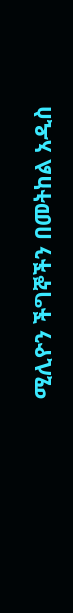ሚሊዮን ችግኞችን በመትከል አዲስ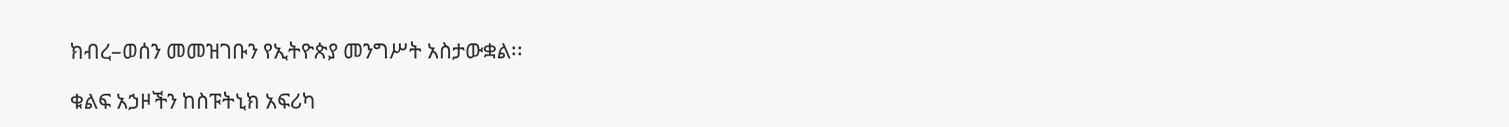ክብረ–ወሰን መመዝገቡን የኢትዮጵያ መንግሥት አስታውቋል፡፡

ቁልፍ አኃዞችን ከስፑትኒክ አፍሪካ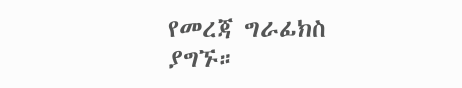የመረጃ ግራፊክስ ያግኙ።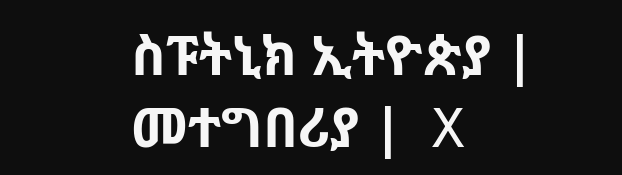ስፑትኒክ ኢትዮጵያ |  መተግበሪያ |  X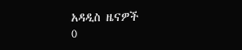አዳዲስ ዜናዎች
0